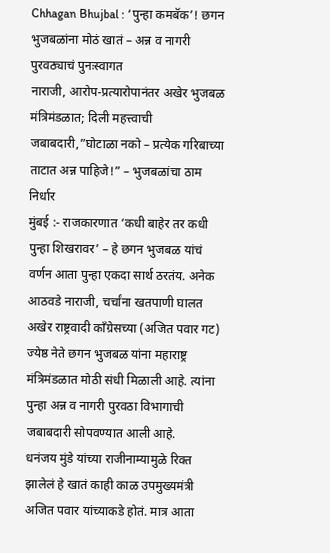Chhagan Bhujbal : ‘पुन्हा कमबॅक’! छगन भुजबळांना मोठं खातं – अन्न व नागरी पुरवठ्याचं पुनःस्वागत
नाराजी, आरोप-प्रत्यारोपानंतर अखेर भुजबळ मंत्रिमंडळात; दिली महत्त्वाची जबाबदारी,”घोटाळा नको – प्रत्येक गरिबाच्या ताटात अन्न पाहिजे!” – भुजबळांचा ठाम निर्धार
मुंबई :- राजकारणात ‘कधी बाहेर तर कधी पुन्हा शिखरावर’ – हे छगन भुजबळ यांचं वर्णन आता पुन्हा एकदा सार्थ ठरतंय. अनेक आठवडे नाराजी, चर्चांना खतपाणी घालत अखेर राष्ट्रवादी काँग्रेसच्या (अजित पवार गट) ज्येष्ठ नेते छगन भुजबळ यांना महाराष्ट्र मंत्रिमंडळात मोठी संधी मिळाली आहे. त्यांना पुन्हा अन्न व नागरी पुरवठा विभागाची जबाबदारी सोपवण्यात आली आहे.
धनंजय मुंडे यांच्या राजीनाम्यामुळे रिक्त झालेलं हे खातं काही काळ उपमुख्यमंत्री अजित पवार यांच्याकडे होतं. मात्र आता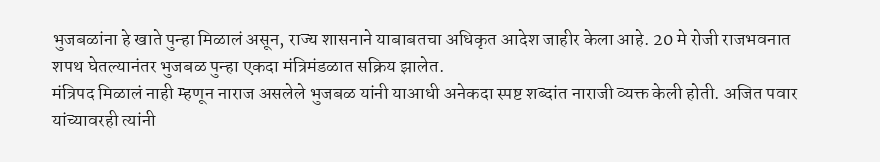भुजबळांना हे खाते पुन्हा मिळालं असून, राज्य शासनाने याबाबतचा अधिकृत आदेश जाहीर केला आहे. 20 मे रोजी राजभवनात शपथ घेतल्यानंतर भुजबळ पुन्हा एकदा मंत्रिमंडळात सक्रिय झालेत.
मंत्रिपद मिळालं नाही म्हणून नाराज असलेले भुजबळ यांनी याआधी अनेकदा स्पष्ट शब्दांत नाराजी व्यक्त केली होती. अजित पवार यांच्यावरही त्यांनी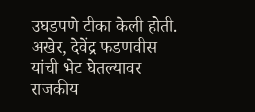उघडपणे टीका केली होती. अखेर, देवेंद्र फडणवीस यांची भेट घेतल्यावर राजकीय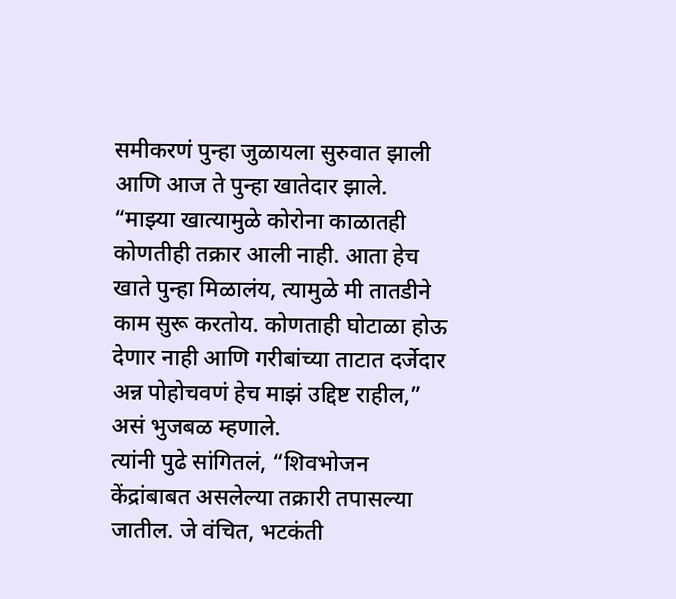समीकरणं पुन्हा जुळायला सुरुवात झाली आणि आज ते पुन्हा खातेदार झाले.
“माझ्या खात्यामुळे कोरोना काळातही कोणतीही तक्रार आली नाही. आता हेच खाते पुन्हा मिळालंय, त्यामुळे मी तातडीने काम सुरू करतोय. कोणताही घोटाळा होऊ देणार नाही आणि गरीबांच्या ताटात दर्जेदार अन्न पोहोचवणं हेच माझं उद्दिष्ट राहील,” असं भुजबळ म्हणाले.
त्यांनी पुढे सांगितलं, “शिवभोजन केंद्रांबाबत असलेल्या तक्रारी तपासल्या जातील. जे वंचित, भटकंती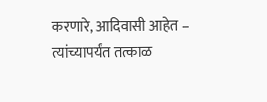करणारे, आदिवासी आहेत – त्यांच्यापर्यंत तत्काळ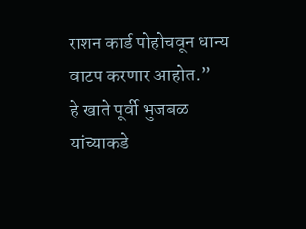राशन कार्ड पोहोचवून धान्य वाटप करणार आहोत.”
हे खाते पूर्वी भुजबळ यांच्याकडे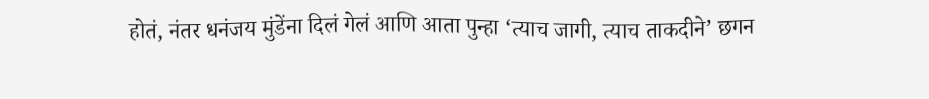होतं, नंतर धनंजय मुंडेंना दिलं गेलं आणि आता पुन्हा ‘त्याच जागी, त्याच ताकदीने’ छगन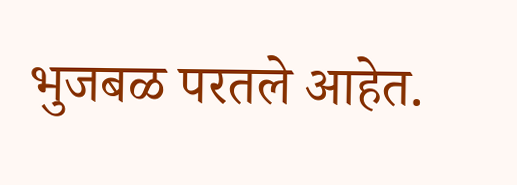भुजबळ परतले आहेत.